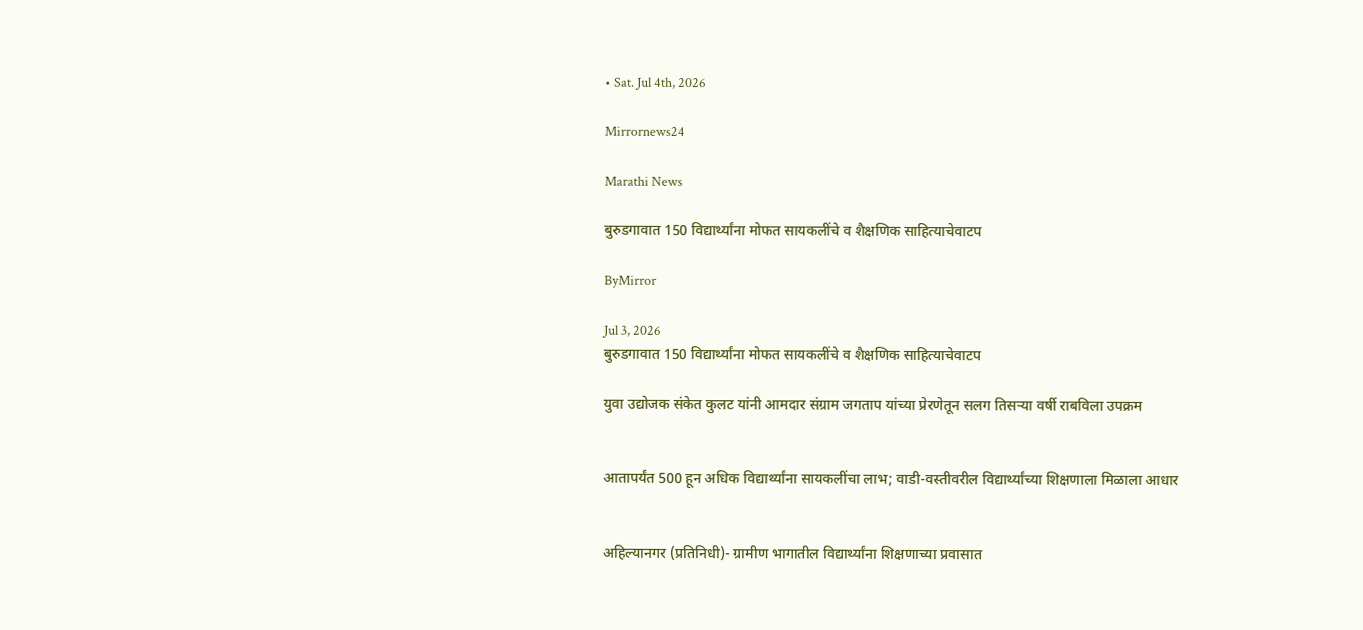• Sat. Jul 4th, 2026

Mirrornews24

Marathi News

बुरुडगावात 150 विद्यार्थ्यांना मोफत सायकलींचे व शैक्षणिक साहित्याचेवाटप

ByMirror

Jul 3, 2026
बुरुडगावात 150 विद्यार्थ्यांना मोफत सायकलींचे व शैक्षणिक साहित्याचेवाटप

युवा उद्योजक संकेत कुलट यांनी आमदार संग्राम जगताप यांच्या प्रेरणेतून सलग तिसऱ्या वर्षी राबविला उपक्रम


आतापर्यंत 500 हून अधिक विद्यार्थ्यांना सायकलींचा लाभ; वाडी-वस्तीवरील विद्यार्थ्यांच्या शिक्षणाला मिळाला आधार


अहिल्यानगर (प्रतिनिधी)- ग्रामीण भागातील विद्यार्थ्यांना शिक्षणाच्या प्रवासात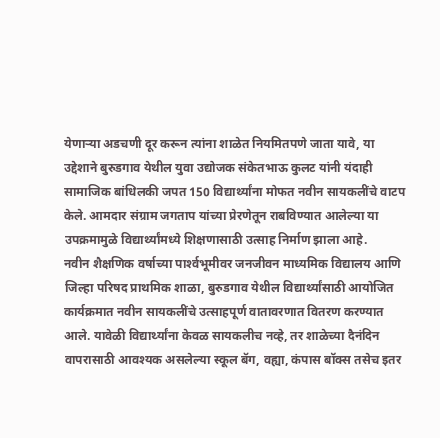येणाऱ्या अडचणी दूर करून त्यांना शाळेत नियमितपणे जाता यावे, या उद्देशाने बुरुडगाव येथील युवा उद्योजक संकेतभाऊ कुलट यांनी यंदाही सामाजिक बांधिलकी जपत 150 विद्यार्थ्यांना मोफत नवीन सायकलींचे वाटप केले. आमदार संग्राम जगताप यांच्या प्रेरणेतून राबविण्यात आलेल्या या उपक्रमामुळे विद्यार्थ्यांमध्ये शिक्षणासाठी उत्साह निर्माण झाला आहे.
नवीन शैक्षणिक वर्षाच्या पार्श्‍वभूमीवर जनजीवन माध्यमिक विद्यालय आणि जिल्हा परिषद प्राथमिक शाळा, बुरुडगाव येथील विद्यार्थ्यांसाठी आयोजित कार्यक्रमात नवीन सायकलींचे उत्साहपूर्ण वातावरणात वितरण करण्यात आले. यावेळी विद्यार्थ्यांना केवळ सायकलीच नव्हे, तर शाळेच्या दैनंदिन वापरासाठी आवश्‍यक असलेल्या स्कूल बॅग, वह्या, कंपास बॉक्स तसेच इतर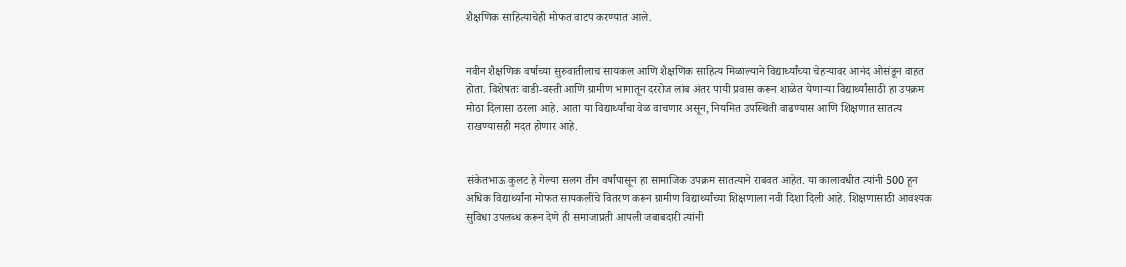शैक्षणिक साहित्याचेही मोफत वाटप करण्यात आले.


नवीन शैक्षणिक वर्षाच्या सुरुवातीलाच सायकल आणि शैक्षणिक साहित्य मिळाल्याने विद्यार्थ्यांच्या चेहऱ्यावर आनंद ओसंडून वाहत होता. विशेषतः वाडी-वस्ती आणि ग्रामीण भागातून दररोज लांब अंतर पायी प्रवास करून शाळेत येणाऱ्या विद्यार्थ्यांसाठी हा उपक्रम मोठा दिलासा ठरला आहे. आता या विद्यार्थ्यांचा वेळ वाचणार असून, नियमित उपस्थिती वाढण्यास आणि शिक्षणात सातत्य राखण्यासही मदत होणार आहे.


संकेतभाऊ कुलट हे गेल्या सलग तीन वर्षांपासून हा सामाजिक उपक्रम सातत्याने राबवत आहेत. या कालावधीत त्यांनी 500 हून अधिक विद्यार्थ्यांना मोफत सायकलींचे वितरण करून ग्रामीण विद्यार्थ्यांच्या शिक्षणाला नवी दिशा दिली आहे. शिक्षणासाठी आवश्‍यक सुविधा उपलब्ध करून देणे ही समाजाप्रती आपली जबाबदारी त्यांनी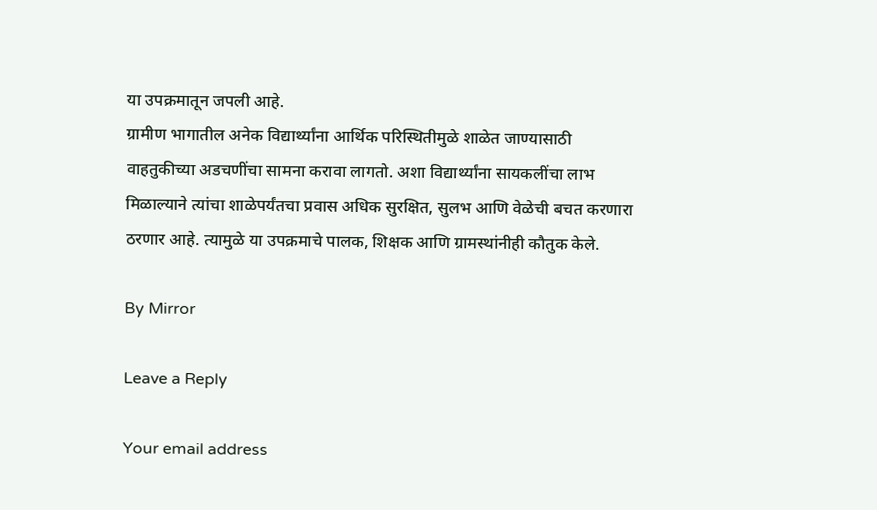या उपक्रमातून जपली आहे.
ग्रामीण भागातील अनेक विद्यार्थ्यांना आर्थिक परिस्थितीमुळे शाळेत जाण्यासाठी वाहतुकीच्या अडचणींचा सामना करावा लागतो. अशा विद्यार्थ्यांना सायकलींचा लाभ मिळाल्याने त्यांचा शाळेपर्यंतचा प्रवास अधिक सुरक्षित, सुलभ आणि वेळेची बचत करणारा ठरणार आहे. त्यामुळे या उपक्रमाचे पालक, शिक्षक आणि ग्रामस्थांनीही कौतुक केले.

By Mirror

Leave a Reply

Your email address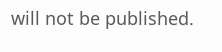will not be published.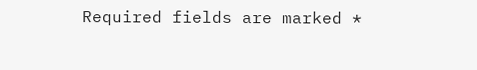Required fields are marked *